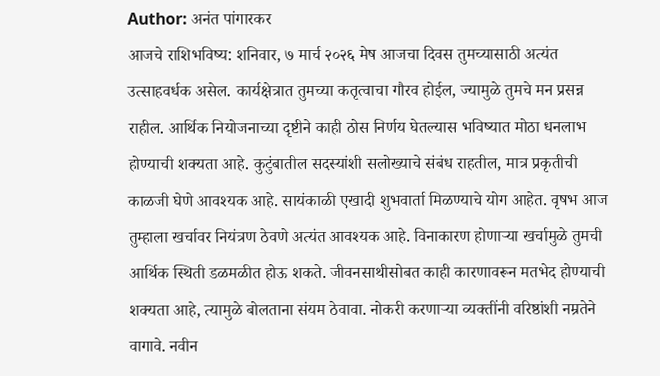Author: अनंत पांगारकर
आजचे राशिभविष्य: शनिवार, ७ मार्च २०२६ मेष आजचा दिवस तुमच्यासाठी अत्यंत उत्साहवर्धक असेल. कार्यक्षेत्रात तुमच्या कतृत्वाचा गौरव होईल, ज्यामुळे तुमचे मन प्रसन्न राहील. आर्थिक नियोजनाच्या दृष्टीने काही ठोस निर्णय घेतल्यास भविष्यात मोठा धनलाभ होण्याची शक्यता आहे. कुटुंबातील सदस्यांशी सलोख्याचे संबंध राहतील, मात्र प्रकृतीची काळजी घेणे आवश्यक आहे. सायंकाळी एखादी शुभवार्ता मिळण्याचे योग आहेत. वृषभ आज तुम्हाला खर्चावर नियंत्रण ठेवणे अत्यंत आवश्यक आहे. विनाकारण होणाऱ्या खर्चामुळे तुमची आर्थिक स्थिती डळमळीत होऊ शकते. जीवनसाथीसोबत काही कारणावरून मतभेद होण्याची शक्यता आहे, त्यामुळे बोलताना संयम ठेवावा. नोकरी करणाऱ्या व्यक्तींनी वरिष्ठांशी नम्रतेने वागावे. नवीन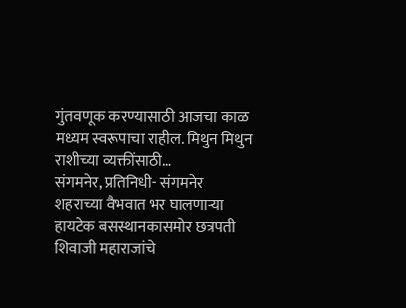गुंतवणूक करण्यासाठी आजचा काळ मध्यम स्वरूपाचा राहील. मिथुन मिथुन राशीच्या व्यक्तींसाठी…
संगमनेर, प्रतिनिधी- संगमनेर शहराच्या वैभवात भर घालणाऱ्या हायटेक बसस्थानकासमोर छत्रपती शिवाजी महाराजांचे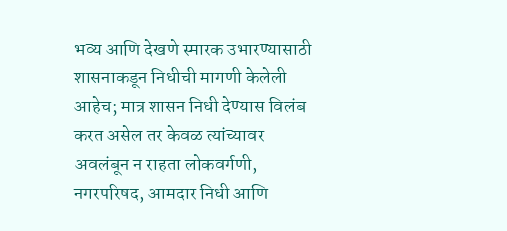भव्य आणि देखणे स्मारक उभारण्यासाठी शासनाकडून निधीची मागणी केलेली आहेच; मात्र शासन निधी देण्यास विलंब करत असेल तर केवळ त्यांच्यावर अवलंबून न राहता लोकवर्गणी, नगरपरिषद, आमदार निधी आणि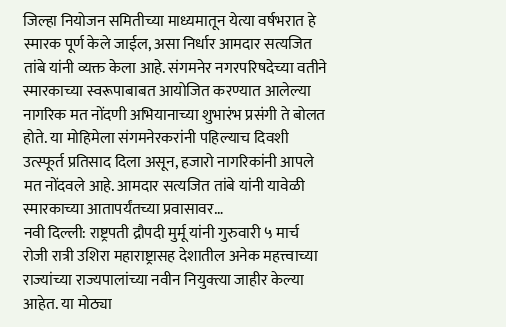जिल्हा नियोजन समितीच्या माध्यमातून येत्या वर्षभरात हे स्मारक पूर्ण केले जाईल, असा निर्धार आमदार सत्यजित तांबे यांनी व्यक्त केला आहे. संगमनेर नगरपरिषदेच्या वतीने स्मारकाच्या स्वरूपाबाबत आयोजित करण्यात आलेल्या नागरिक मत नोंदणी अभियानाच्या शुभारंभ प्रसंगी ते बोलत होते. या मोहिमेला संगमनेरकरांनी पहिल्याच दिवशी उत्स्फूर्त प्रतिसाद दिला असून, हजारो नागरिकांनी आपले मत नोंदवले आहे. आमदार सत्यजित तांबे यांनी यावेळी स्मारकाच्या आतापर्यंतच्या प्रवासावर…
नवी दिल्ली: राष्ट्रपती द्रौपदी मुर्मू यांनी गुरुवारी ५ मार्च रोजी रात्री उशिरा महाराष्ट्रासह देशातील अनेक महत्त्वाच्या राज्यांच्या राज्यपालांच्या नवीन नियुक्त्या जाहीर केल्या आहेत. या मोठ्या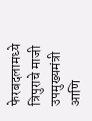फेरबदलामध्ये त्रिपुराचे माजी उपमुख्यमंत्री आणि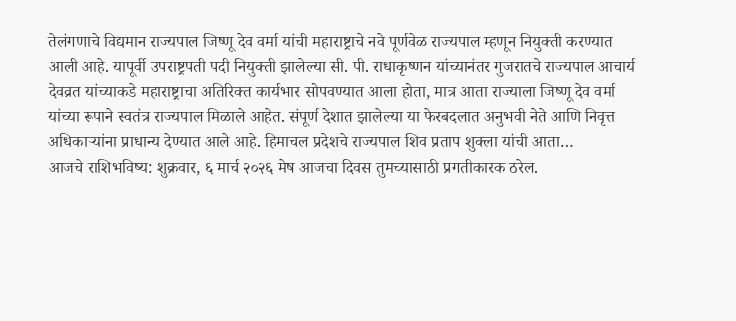तेलंगणाचे विद्यमान राज्यपाल जिष्णू देव वर्मा यांची महाराष्ट्राचे नवे पूर्णवेळ राज्यपाल म्हणून नियुक्ती करण्यात आली आहे. यापूर्वी उपराष्ट्रपती पदी नियुक्ती झालेल्या सी. पी. राधाकृष्णन यांच्यानंतर गुजरातचे राज्यपाल आचार्य देवव्रत यांच्याकडे महाराष्ट्राचा अतिरिक्त कार्यभार सोपवण्यात आला होता, मात्र आता राज्याला जिष्णू देव वर्मा यांच्या रूपाने स्वतंत्र राज्यपाल मिळाले आहेत. संपूर्ण देशात झालेल्या या फेरबदलात अनुभवी नेते आणि निवृत्त अधिकाऱ्यांना प्राधान्य देण्यात आले आहे. हिमाचल प्रदेशचे राज्यपाल शिव प्रताप शुक्ला यांची आता…
आजचे राशिभविष्य: शुक्रवार, ६ मार्च २०२६ मेष आजचा दिवस तुमच्यासाठी प्रगतीकारक ठरेल.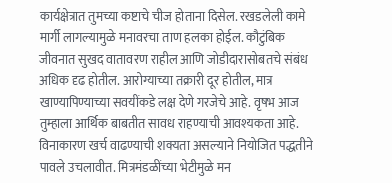कार्यक्षेत्रात तुमच्या कष्टाचे चीज होताना दिसेल. रखडलेली कामे मार्गी लागल्यामुळे मनावरचा ताण हलका होईल. कौटुंबिक जीवनात सुखद वातावरण राहील आणि जोडीदारासोबतचे संबंध अधिक दृढ होतील. आरोग्याच्या तक्रारी दूर होतील, मात्र खाण्यापिण्याच्या सवयींकडे लक्ष देणे गरजेचे आहे. वृषभ आज तुम्हाला आर्थिक बाबतीत सावध राहण्याची आवश्यकता आहे. विनाकारण खर्च वाढण्याची शक्यता असल्याने नियोजित पद्धतीने पावले उचलावीत. मित्रमंडळींच्या भेटीमुळे मन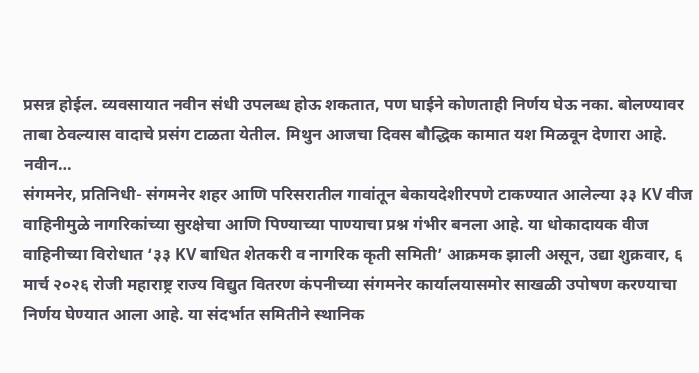प्रसन्न होईल. व्यवसायात नवीन संधी उपलब्ध होऊ शकतात, पण घाईने कोणताही निर्णय घेऊ नका. बोलण्यावर ताबा ठेवल्यास वादाचे प्रसंग टाळता येतील. मिथुन आजचा दिवस बौद्धिक कामात यश मिळवून देणारा आहे. नवीन…
संगमनेर, प्रतिनिधी- संगमनेर शहर आणि परिसरातील गावांतून बेकायदेशीरपणे टाकण्यात आलेल्या ३३ KV वीज वाहिनीमुळे नागरिकांच्या सुरक्षेचा आणि पिण्याच्या पाण्याचा प्रश्न गंभीर बनला आहे. या धोकादायक वीज वाहिनीच्या विरोधात ‘३३ KV बाधित शेतकरी व नागरिक कृती समिती’ आक्रमक झाली असून, उद्या शुक्रवार, ६ मार्च २०२६ रोजी महाराष्ट्र राज्य विद्युत वितरण कंपनीच्या संगमनेर कार्यालयासमोर साखळी उपोषण करण्याचा निर्णय घेण्यात आला आहे. या संदर्भात समितीने स्थानिक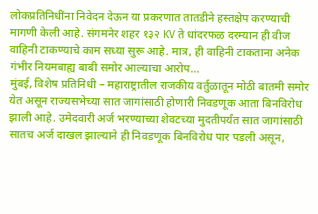लोकप्रतिनिधींना निवेदन देऊन या प्रकरणात तातडीने हस्तक्षेप करण्याची मागणी केली आहे. संगमनेर शहर १३२ KV ते धांदरफळ दरम्यान ही वीज वाहिनी टाकण्याचे काम सध्या सुरू आहे. मात्र, ही वाहिनी टाकताना अनेक गंभीर नियमबाह्य बाबी समोर आल्याचा आरोप…
मुंबई, विशेष प्रतिनिधी – महाराष्ट्रातील राजकीय वर्तुळातून मोठी बातमी समोर येत असून राज्यसभेच्या सात जागांसाठी होणारी निवडणूक आता बिनविरोध झाली आहे. उमेदवारी अर्ज भरण्याच्या शेवटच्या मुदतीपर्यंत सात जागांसाठी सातच अर्ज दाखल झाल्याने ही निवडणूक बिनविरोध पार पडली असून,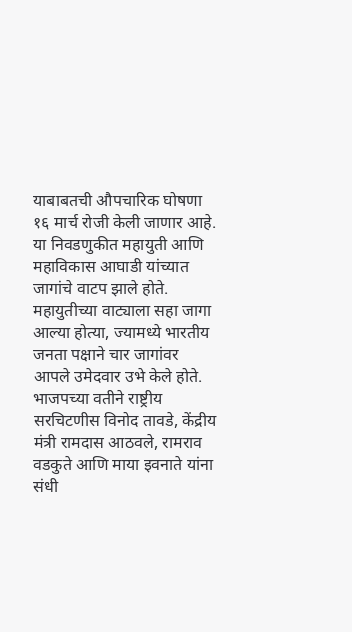याबाबतची औपचारिक घोषणा १६ मार्च रोजी केली जाणार आहे. या निवडणुकीत महायुती आणि महाविकास आघाडी यांच्यात जागांचे वाटप झाले होते. महायुतीच्या वाट्याला सहा जागा आल्या होत्या, ज्यामध्ये भारतीय जनता पक्षाने चार जागांवर आपले उमेदवार उभे केले होते. भाजपच्या वतीने राष्ट्रीय सरचिटणीस विनोद तावडे, केंद्रीय मंत्री रामदास आठवले, रामराव वडकुते आणि माया इवनाते यांना संधी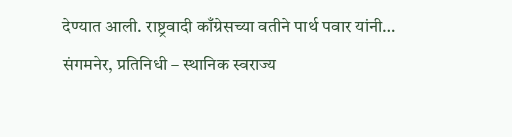देण्यात आली. राष्ट्रवादी काँग्रेसच्या वतीने पार्थ पवार यांनी…
संगमनेर, प्रतिनिधी – स्थानिक स्वराज्य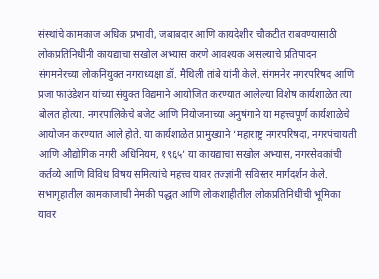संस्थांचे कामकाज अधिक प्रभावी, जबाबदार आणि कायदेशीर चौकटीत राबवण्यासाठी लोकप्रतिनिधींनी कायद्याचा सखोल अभ्यास करणे आवश्यक असल्याचे प्रतिपादन संगमनेरच्या लोकनियुक्त नगराध्यक्षा डॉ. मैथिली तांबे यांनी केले. संगमनेर नगरपरिषद आणि प्रजा फाउंडेशन यांच्या संयुक्त विद्यमाने आयोजित करण्यात आलेल्या विशेष कार्यशाळेत त्या बोलत होत्या. नगरपालिकेचे बजेट आणि नियोजनाच्या अनुषंगाने या महत्त्वपूर्ण कार्यशाळेचे आयोजन करण्यात आले होते. या कार्यशाळेत प्रामुख्याने ‘महाराष्ट्र नगरपरिषदा, नगरपंचायती आणि औद्योगिक नगरी अधिनियम, १९६५’ या कायद्याचा सखोल अभ्यास, नगरसेवकांची कर्तव्ये आणि विविध विषय समित्यांचे महत्त्व यावर तज्ज्ञांनी सविस्तर मार्गदर्शन केले. सभागृहातील कामकाजाची नेमकी पद्धत आणि लोकशाहीतील लोकप्रतिनिधींची भूमिका यावर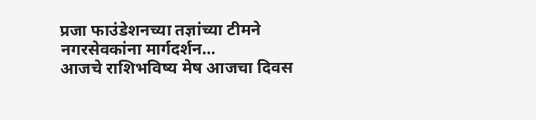प्रजा फाउंडेशनच्या तज्ञांच्या टीमने नगरसेवकांना मार्गदर्शन…
आजचे राशिभविष्य मेष आजचा दिवस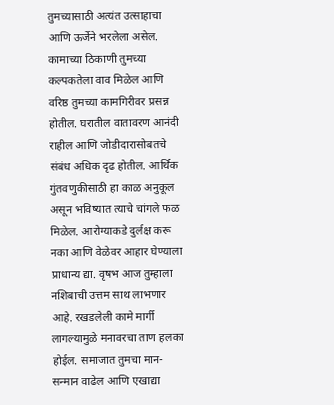तुमच्यासाठी अत्यंत उत्साहाचा आणि ऊर्जेने भरलेला असेल. कामाच्या ठिकाणी तुमच्या कल्पकतेला वाव मिळेल आणि वरिष्ठ तुमच्या कामगिरीवर प्रसन्न होतील. घरातील वातावरण आनंदी राहील आणि जोडीदारासोबतचे संबंध अधिक दृढ होतील. आर्थिक गुंतवणुकीसाठी हा काळ अनुकूल असून भविष्यात त्याचे चांगले फळ मिळेल. आरोग्याकडे दुर्लक्ष करू नका आणि वेळेवर आहार घेण्याला प्राधान्य द्या. वृषभ आज तुम्हाला नशिबाची उत्तम साथ लाभणार आहे. रखडलेली कामे मार्गी लागल्यामुळे मनावरचा ताण हलका होईल. समाजात तुमचा मान-सन्मान वाढेल आणि एखाद्या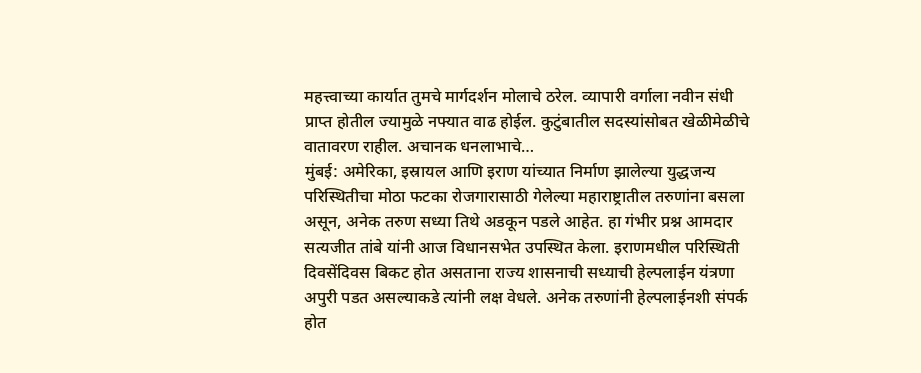महत्त्वाच्या कार्यात तुमचे मार्गदर्शन मोलाचे ठरेल. व्यापारी वर्गाला नवीन संधी प्राप्त होतील ज्यामुळे नफ्यात वाढ होईल. कुटुंबातील सदस्यांसोबत खेळीमेळीचे वातावरण राहील. अचानक धनलाभाचे…
मुंबई: अमेरिका, इस्रायल आणि इराण यांच्यात निर्माण झालेल्या युद्धजन्य परिस्थितीचा मोठा फटका रोजगारासाठी गेलेल्या महाराष्ट्रातील तरुणांना बसला असून, अनेक तरुण सध्या तिथे अडकून पडले आहेत. हा गंभीर प्रश्न आमदार सत्यजीत तांबे यांनी आज विधानसभेत उपस्थित केला. इराणमधील परिस्थिती दिवसेंदिवस बिकट होत असताना राज्य शासनाची सध्याची हेल्पलाईन यंत्रणा अपुरी पडत असल्याकडे त्यांनी लक्ष वेधले. अनेक तरुणांनी हेल्पलाईनशी संपर्क होत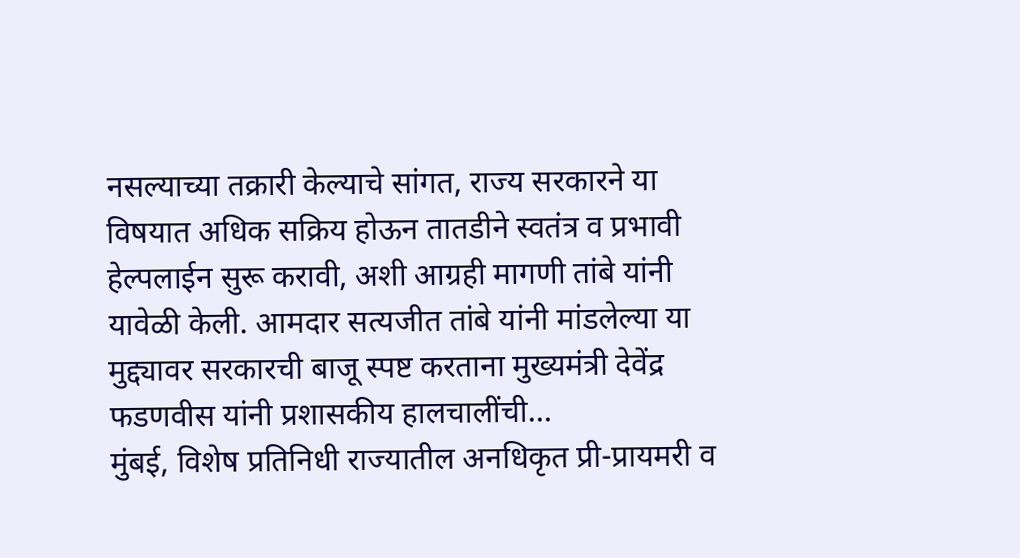नसल्याच्या तक्रारी केल्याचे सांगत, राज्य सरकारने या विषयात अधिक सक्रिय होऊन तातडीने स्वतंत्र व प्रभावी हेल्पलाईन सुरू करावी, अशी आग्रही मागणी तांबे यांनी यावेळी केली. आमदार सत्यजीत तांबे यांनी मांडलेल्या या मुद्द्यावर सरकारची बाजू स्पष्ट करताना मुख्यमंत्री देवेंद्र फडणवीस यांनी प्रशासकीय हालचालींची…
मुंबई, विशेष प्रतिनिधी राज्यातील अनधिकृत प्री-प्रायमरी व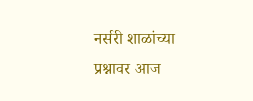नर्सरी शाळांच्या प्रश्नावर आज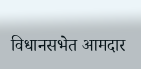विधानसभेत आमदार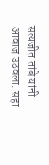सत्यजीत तांबे यांनी आवाज उठवला. सहा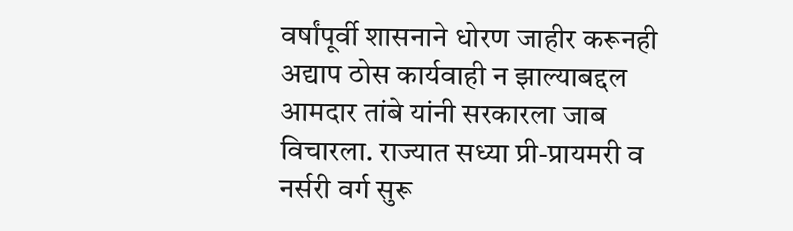वर्षांपूर्वी शासनाने धोरण जाहीर करूनही अद्याप ठोस कार्यवाही न झाल्याबद्दल आमदार तांबे यांनी सरकारला जाब विचारला. राज्यात सध्या प्री-प्रायमरी व नर्सरी वर्ग सुरू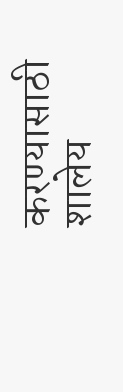करण्यासाठी शालेय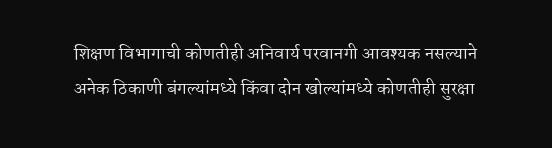शिक्षण विभागाची कोणतीही अनिवार्य परवानगी आवश्यक नसल्याने अनेक ठिकाणी बंगल्यांमध्ये किंवा दोन खोल्यांमध्ये कोणतीही सुरक्षा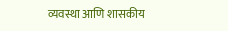व्यवस्था आणि शासकीय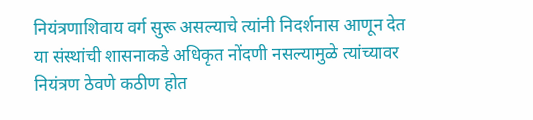नियंत्रणाशिवाय वर्ग सुरू असल्याचे त्यांनी निदर्शनास आणून देत या संस्थांची शासनाकडे अधिकृत नोंदणी नसल्यामुळे त्यांच्यावर नियंत्रण ठेवणे कठीण होत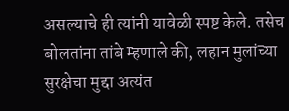असल्याचे ही त्यांनी यावेळी स्पष्ट केले. तसेच बोलतांना तांबे म्हणाले की, लहान मुलांच्या सुरक्षेचा मुद्दा अत्यंत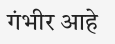गंभीर आहे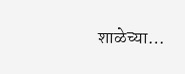शाळेच्या…